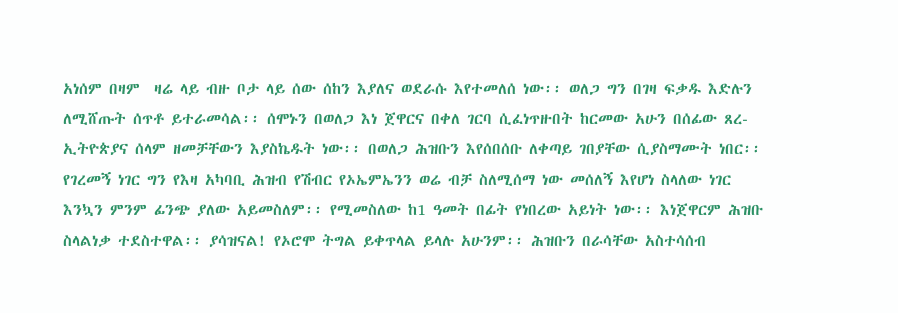አነሰም በዛም  ዛሬ ላይ ብዙ ቦታ ላይ ሰው ሰከን እያለና ወደራሱ እየተመለሰ ነው፡፡ ወለጋ ግን በገዛ ፍቃዱ እድሉን ለሚሸጡት ሰጥቶ ይተራመሳል፡፡ ሰሞኑን በወለጋ እነ ጀዋርና በቀለ ገርባ ሲፈነጥዙበት ከርመው አሁን በሰፊው ጸረ-ኢትዮጵያና ሰላም ዘመቻቸውን እያስኬዱት ነው፡፡ በወለጋ ሕዝቡን እየሰበሰቡ ለቀጣይ ገበያቸው ሲያስማሙት ነበር፡፡ የገረመኝ ነገር ግን የእዛ አካባቢ ሕዝብ የሽብር የኦኤምኤንን ወሬ ብቻ ስለሚሰማ ነው መሰለኝ እየሆነ ስላለው ነገር እንኳን ምንም ፊንጭ ያለው አይመስለም፡፡ የሚመስለው ከ1 ዓመት በፊት የነበረው አይነት ነው፡፡ እነጀዋርም ሕዝቡ ስላልነቃ ተደስተዋል፡፡ ያሳዝናል! የኦሮሞ ትግል ይቀጥላል ይላሉ አሁንም፡፡ ሕዝቡን በራሳቸው አስተሳሰብ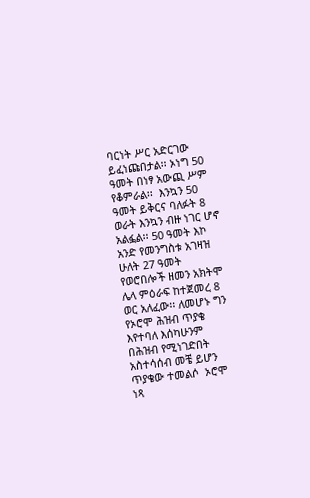ባርነት ሥር አድርገው ይፈነጩበታል፡፡ ኦነግ 50 ዓመት በነፃ አውጪ ሥም የቆምራል፡፡  እንኳን 50 ዓመት ይቅርና ባለፉት 8 ወራት እንኳን ብዙ ነገር ሆኖ አልፏል፡፡ 50 ዓመት እኮ አንድ የመንግስቱ አገዛዝ ሁለት 27 ዓመት የወሮበሎች ዘመን አክትሞ ሌላ ምዕራፍ ከተጀመረ 8 ወር አለፈው፡፡ ለመሆኑ ግን የኦሮሞ ሕዝብ ጥያቄ እየተባለ እሰካሁንም በሕዝብ የሚነገድበት አስተሳሰብ መቼ ይሆን ጥያቄው ተመልሶ  ኦሮሞ ነጻ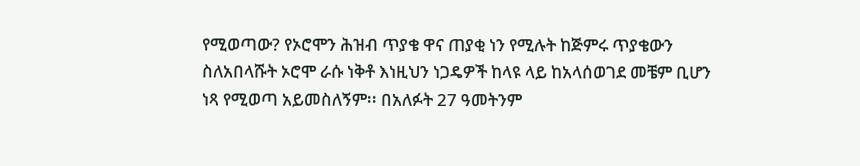የሚወጣው? የኦሮሞን ሕዝብ ጥያቄ ዋና ጠያቂ ነን የሚሉት ከጅምሩ ጥያቄውን ስለአበላሹት ኦሮሞ ራሱ ነቅቶ እነዚህን ነጋዴዎች ከላዩ ላይ ከአላሰወገደ መቼም ቢሆን ነጻ የሚወጣ አይመስለኝም፡፡ በአለፉት 27 ዓመትንም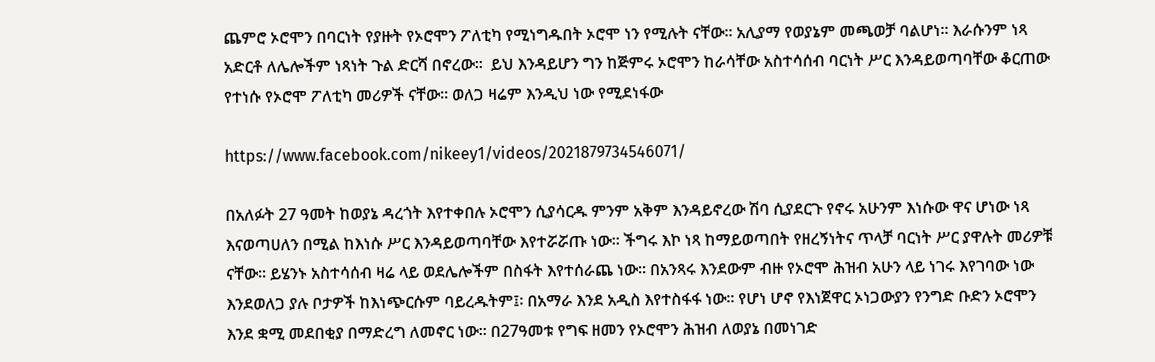ጨምሮ ኦሮሞን በባርነት የያዙት የኦሮሞን ፖለቲካ የሚነግዱበት ኦሮሞ ነን የሚሉት ናቸው፡፡ አሊያማ የወያኔም መጫወቻ ባልሆነ፡፡ እራሱንም ነጻ አድርቶ ለሌሎችም ነጻነት ጉል ድርሻ በኖረው፡፡  ይህ እንዳይሆን ግን ከጅምሩ ኦሮሞን ከራሳቸው አስተሳሰብ ባርነት ሥር እንዳይወጣባቸው ቆርጠው የተነሱ የኦሮሞ ፖለቲካ መሪዎች ናቸው፡፡ ወለጋ ዛሬም እንዲህ ነው የሚደነፋው

https://www.facebook.com/nikeey1/videos/2021879734546071/

በአለፉት 27 ዓመት ከወያኔ ዳረጎት እየተቀበሉ ኦሮሞን ሲያሳርዱ ምንም አቅም እንዳይኖረው ሽባ ሲያደርጉ የኖሩ አሁንም እነሱው ዋና ሆነው ነጻ እናወጣሀለን በሚል ከእነሱ ሥር እንዳይወጣባቸው እየተሯሯጡ ነው፡፡ ችግሩ እኮ ነጻ ከማይወጣበት የዘረኝነትና ጥላቻ ባርነት ሥር ያዋሉት መሪዎቹ ናቸው፡፡ ይሄንኑ አስተሳሰብ ዛሬ ላይ ወደሌሎችም በስፋት እየተሰራጨ ነው፡፡ በአንጻሩ እንደውም ብዙ የኦሮሞ ሕዝብ አሁን ላይ ነገሩ እየገባው ነው እንደወለጋ ያሉ ቦታዎች ከእነጭርሱም ባይረዱትም፤፡ በአማራ እንደ አዲስ እየተስፋፋ ነው፡፡ የሆነ ሆኖ የእነጀዋር ኦነጋውያን የንግድ ቡድን ኦሮሞን እንደ ቋሚ መደበቂያ በማድረግ ለመኖር ነው፡፡ በ27ዓመቱ የግፍ ዘመን የኦሮሞን ሕዝብ ለወያኔ በመነገድ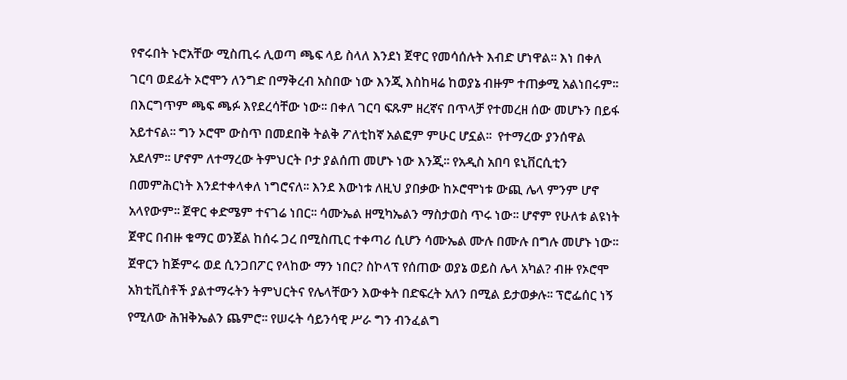የኖሩበት ኑሮአቸው ሚስጢሩ ሊወጣ ጫፍ ላይ ስላለ እንደነ ጀዋር የመሳሰሉት እብድ ሆነዋል፡፡ እነ በቀለ ገርባ ወደፊት ኦሮሞን ለንግድ በማቅረብ አስበው ነው እንጂ እስከዛሬ ከወያኔ ብዙም ተጠቃሚ አልነበሩም፡፡ በእርግጥም ጫፍ ጫፉ እየደረሳቸው ነው፡፡ በቀለ ገርባ ፍጹም ዘረኛና በጥላቻ የተመረዘ ሰው መሆኑን በይፋ አይተናል፡፡ ግን ኦሮሞ ውስጥ በመደበቅ ትልቅ ፖለቲከኛ አልፎም ምሁር ሆኗል፡፡  የተማረው ያንሰዋል አደለም፡፡ ሆኖም ለተማረው ትምህርት ቦታ ያልሰጠ መሆኑ ነው እንጂ፡፡ የአዲስ አበባ ዩኒቨርሲቲን በመምሕርነት እንደተቀላቀለ ነግሮናለ፡፡ እንደ እውነቱ ለዚህ ያበቃው ከኦሮሞነቱ ውጪ ሌላ ምንም ሆኖ አላየውም፡፡ ጀዋር ቀድሜም ተናገሬ ነበር፡፡ ሳሙኤል ዘሚካኤልን ማስታወስ ጥሩ ነው፡፡ ሆኖም የሁለቱ ልዩነት ጀዋር በብዙ ቁማር ወንጀል ከሰሩ ጋረ በሚስጢር ተቀጣሪ ሲሆን ሳሙኤል ሙሉ በሙሉ በግሉ መሆኑ ነው፡፡ ጀዋርን ከጅምሩ ወደ ሲንጋበፖር የላከው ማን ነበር? ስኮላፕ የሰጠው ወያኔ ወይስ ሌላ አካል? ብዙ የኦሮሞ አክቲቪስቶች ያልተማሩትን ትምህርትና የሌላቸውን እውቀት በድፍረት አለን በሚል ይታወቃሉ፡፡ ፕሮፌሰር ነኝ የሚለው ሕዝቅኤልን ጨምሮ፡፡ የሠሩት ሳይንሳዊ ሥራ ግን ብንፈልግ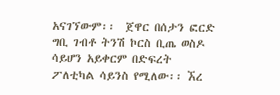አናገኘውም፡፡  ጀዋር በሰታን ፎርድ ግቢ ገብቶ ትንሽ ኮርስ ቢጤ ወስዶ ሳይሆን አይቀርም በድፍረት ፖለቲካል ሳይንስ የሚለው፡፡ ኧረ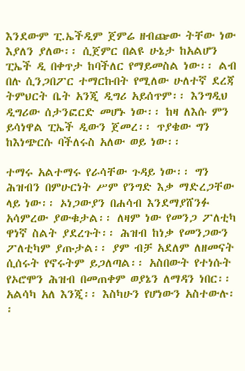እንደውም ፒ.ኤችዲም ጀምሬ ዘብጬው ትቸው ነው እያለን ያለው፡፡ ሲጀምር በልዩ ሁኔታ ከአልሆን ፒኤች ዲ በቀጥታ ከባችለር የማይመስል ነው፡፡ ልብ በሉ ሲንጋበፖር ተማርኩበት የሚለው ሁለተኛ ደረጃ ትምህርት ቤት አንጂ ዲግሪ አይሰጥም፡፡ እንግዲህ ዲግሪው ሰታንፎርድ መሆኑ ነው፡፡ ከዛ ለእሱ ምን ይሳነዋል ፒኤች ዲውን ጀመረ፡፡ ጥያቄው ግን ከእነጭርሱ ባችለሩስ አለው ወይ ነው፡፡

ተማሩ አልተማሩ የራሳቸው ጉዳይ ነው፡፡ ግን ሕዝብን በምሁርነት ሥም የንግድ እቃ ማድረጋቸው ላይ ነው፡፡ ኦነጋውያን በሐሳብ እንደማያሸንፉ አሳምረው ያውቁታል፡፡ ለዛም ነው የመንጋ ፖለቲካ ዋነኛ ስልት ያደረጉት፡፡ ሕዝብ ከነቃ የመንጋውን ፖለቲካም ያጡታል፡፡ ያም ብቻ አደለም ለዘመናት ሲሰሩት የኖሩትም ይጋለጣል፡፡ አስበውት የተነሱት የኦሮሞን ሕዝብ በመጠቀም ወያኔን ለማዳን ነበር፡፡ አልሳካ አለ እንጂ፡፡ እስካሁን የሆነውን አስተውሉ፡፡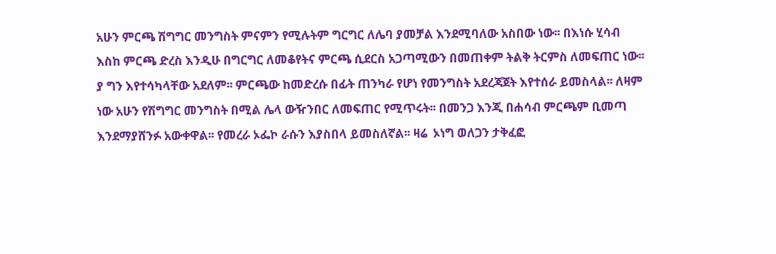አሁን ምርጫ ሽግግር መንግስት ምናምን የሚሉትም ግርግር ለሌባ ያመቻል እንደሚባለው አስበው ነው፡፡ በእነሱ ሂሳብ እስከ ምርጫ ድረስ እንዲሁ በግርግር ለመቆየትና ምርጫ ሲደርስ አጋጣሚውን በመጠቀም ትልቅ ትርምስ ለመፍጠር ነው፡፡ ያ ግን እየተሳካላቸው አደለም፡፡ ምርጫው ከመድረሱ በፊት ጠንካራ የሆነ የመንግስት አደረጃጀት እየተሰራ ይመስላል፡፡ ለዛም ነው አሁን የሽግግር መንግስት በሚል ሌላ ውዥንበር ለመፍጠር የሚጥሩት፡፡ በመንጋ እንጂ በሐሳብ ምርጫም ቢመጣ እንደማያሸንፉ አውቀዋል፡፡ የመረራ ኦፌኮ ራሱን እያስበላ ይመስለኛል፡፡ ዛሬ  ኦነግ ወለጋን ታቅፈፎ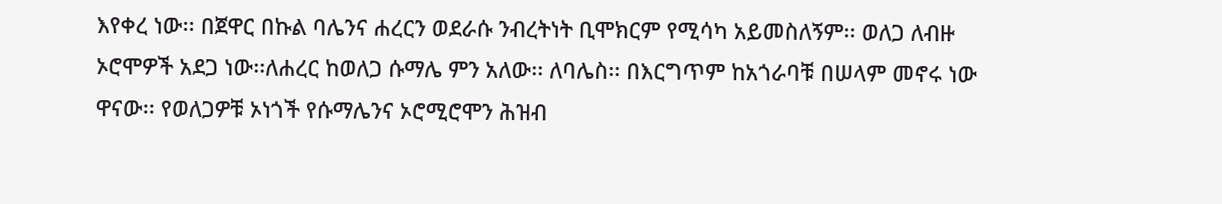እየቀረ ነው፡፡ በጀዋር በኩል ባሌንና ሐረርን ወደራሱ ንብረትነት ቢሞክርም የሚሳካ አይመስለኝም፡፡ ወለጋ ለብዙ ኦሮሞዎች አደጋ ነው፡፡ለሐረር ከወለጋ ሱማሌ ምን አለው፡፡ ለባሌስ፡፡ በእርግጥም ከአጎራባቹ በሠላም መኖሩ ነው ዋናው፡፡ የወለጋዎቹ ኦነጎች የሱማሌንና ኦሮሚሮሞን ሕዝብ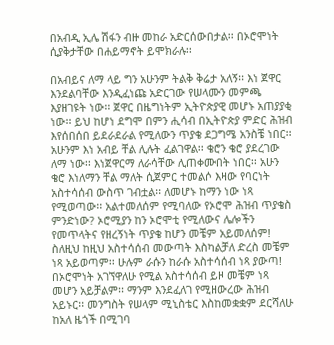በአብዲ ኢሌ ሽፋን ብዙ መከራ አድርሰውበታል፡፡ በኦሮሞነት ሲያቅታቸው በሐይማኖት ይሞክራሉ፡፡

በአብይና ለማ ላይ ግን አሁንም ትልቅ ቅሬታ አለኝ፡፡ እነ ጀዋር እንደልባቸው እንዲፈነጩ አድርገው የሠላሙን መምጫ እያዘገዩት ነው፡፡ ጀዋር በዜግነትም ኢትዮጵያዊ መሆኑ አጠያያቂ ነው፡፡ ይህ ከሆነ ደግሞ በምን ሒሳብ በኢትዮጵያ ምድር ሕዝብ እየሰበሰበ ይደራደራል የሚለውን ጥያቄ ደጋግሜ አንስቼ ነበር፡፡ አሁንም እነ አብይ ቸል ሊሉት ፈልገዋል፡፡ ቄሮን ቄሮ ያደረገው ለማ ነው፡፡ እነጀዋርማ ለራሳቸው ሊጠቀሙበት ነበር፡፡ አሁን ቄሮ እነለማን ቸል ማለት ሲጀምር ተመልሶ እዛው የባርነት አስተሳሰብ ውስጥ ገብቷል፡፡ ለመሆኑ ከማን ነው ነጻ የሚወጣው፡፡ አልተመለሰም የሚባለው የኦሮሞ ሕዝብ ጥያቄስ ምንድነው? ኦሮሚያን ከን ኦሮሞቲ የሚለውና ሌሎችን የመጥላትና የዘረኝነት ጥያቄ ከሆን መቼም አይመለሰም! ስለዚህ ከዚህ አስተሳሰብ መውጣት እስካልቻለ ድረስ መቼም ነጻ አይወጣም፡፡ ሁሉም ራሱን ከራሱ አስተሳሰብ ነጻ ያውጣ! በኦሮሞነት አገኘዋለሁ የሚል አስተሳሰብ ይዞ መቼም ነጻ መሆን አይቻልም፡፡ ማንም እንደፈለገ የሚዘውረው ሕዝብ አይኑር፡፡ መንግስት የሠላም ሚኒስቴር እስከመቋቋም ደርሻለሁ ከአለ ዜጎች በሚገባ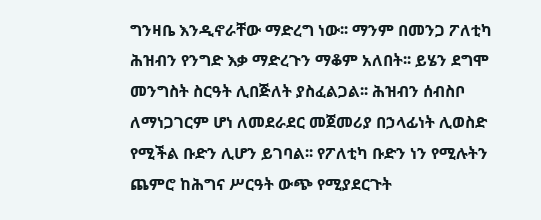ግንዛቤ እንዲኖራቸው ማድረግ ነው፡፡ ማንም በመንጋ ፖለቲካ ሕዝብን የንግድ እቃ ማድረጉን ማቆም አለበት፡፡ ይሄን ደግሞ መንግስት ስርዓት ሊበጅለት ያስፈልጋል፡፡ ሕዝብን ሰብስቦ ለማነጋገርም ሆነ ለመደራደር መጀመሪያ በኃላፊነት ሊወስድ የሚችል ቡድን ሊሆን ይገባል፡፡ የፖለቲካ ቡድን ነን የሚሉትን ጨምሮ ከሕግና ሥርዓት ውጭ የሚያደርጉት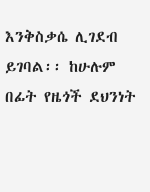እንቅስቃሴ ሊገደብ ይገባል፡፡ ከሁሉም በፊት የዜጎች ደህንነት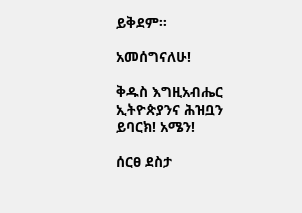ይቅደም፡፡

አመሰግናለሁ!

ቅዱስ እግዚአብሔር ኢትዮጵያንና ሕዝቧን ይባርክ! አሜን!

ሰርፀ ደስታ